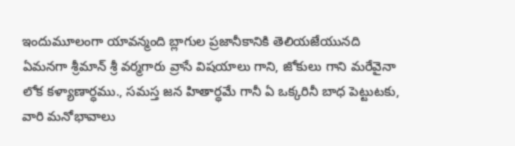ఇందుమూలంగా యావన్మంది బ్లాగుల ప్రజానీకానికి తెలియజేయునది ఏమనగా శ్రీమాన్ శ్రీ వర్మగారు వ్రాసే విషయాలు గాని, జోకులు గాని మరేవైనా లోక కళ్యాణార్ధము., సమస్త జన హితార్ధమే గానీ ఏ ఒక్కరినీ బాధ పెట్టుటకు, వారి మనోభావాలు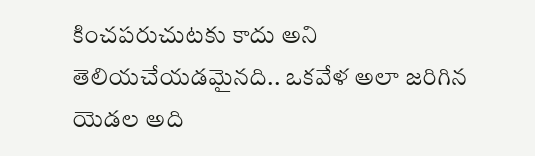కించపరుచుటకు కాదు అని తెలియచేయడమైనది.. ఒకవేళ అలా జరిగిన యెడల అది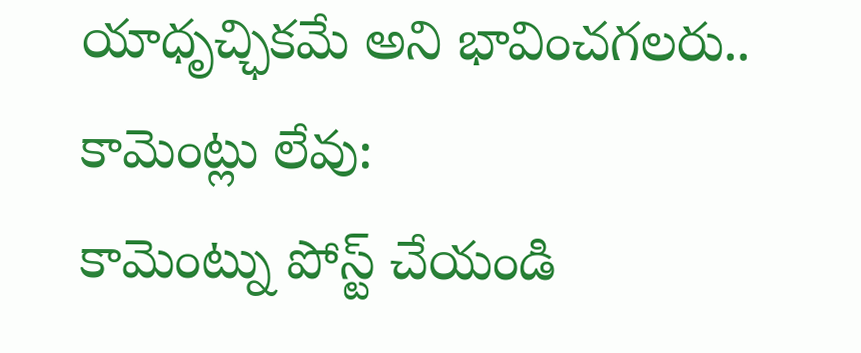యాధృచ్ఛికమే అని భావించగలరు..
కామెంట్లు లేవు:
కామెంట్ను పోస్ట్ చేయండి